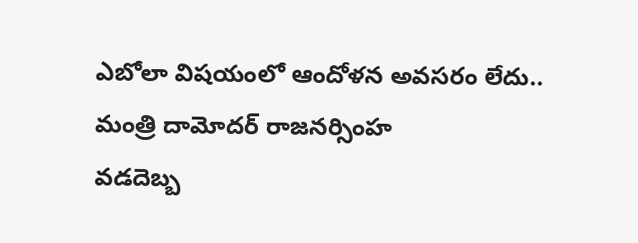ఎబోలా విషయంలో ఆందోళన అవసరం లేదు.. మంత్రి దామోదర్ రాజనర్సింహ
వడదెబ్బ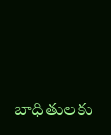బాధితులకు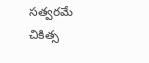సత్వరమే చికిత్స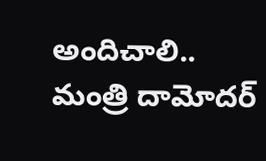అందిచాలి.. మంత్రి దామోదర్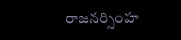రాజనర్సింహ